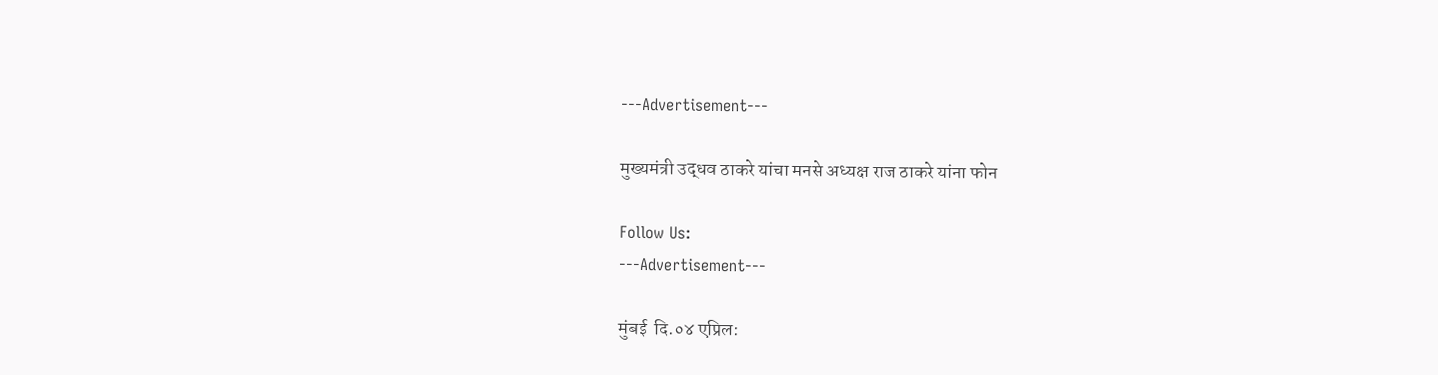---Advertisement---

मुख्यमंत्री उद्धव ठाकरे यांचा मनसे अध्यक्ष राज ठाकरे यांना फोन

Follow Us:
---Advertisement---

मुंबई  दि.०४ एप्रिल: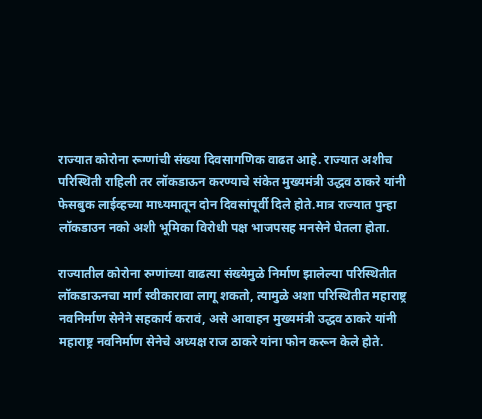राज्यात कोरोना रूग्णांची संख्या दिवसागणिक वाढत आहे. राज्यात अशीच परिस्थिती राहिली तर लॉकडाऊन करण्याचे संकेत मुख्यमंत्री उद्धव ठाकरे यांनी फेसबुक लाईव्हच्या माध्यमातून दोन दिवसांपूर्वी दिले होते.मात्र राज्यात पुन्हा लॉकडाउन नको अशी भूमिका विरोधी पक्ष भाजपसह मनसेने घेतला होता.

राज्यातील कोरोना रुग्णांच्या वाढत्या संख्येमुळे निर्माण झालेल्या परिस्थितीत लॉकडाऊनचा मार्ग स्वीकारावा लागू शकतो, त्यामुळे अशा परिस्थितीत महाराष्ट्र नवनिर्माण सेनेने सहकार्य करावं, असे आवाहन मुख्यमंत्री उद्धव ठाकरे यांनी महाराष्ट्र नवनिर्माण सेनेचे अध्यक्ष राज ठाकरे यांना फोन करून केले होते.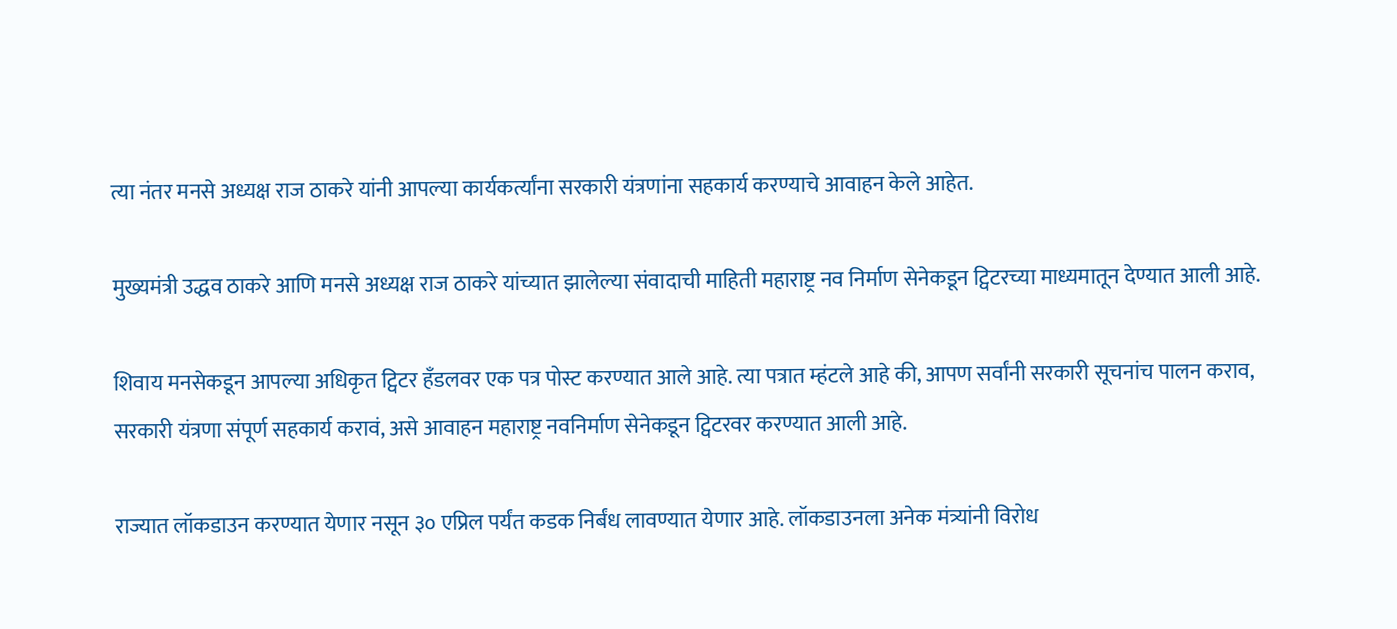त्या नंतर मनसे अध्यक्ष राज ठाकरे यांनी आपल्या कार्यकर्त्यांना सरकारी यंत्रणांना सहकार्य करण्याचे आवाहन केले आहेत.

मुख्यमंत्री उद्धव ठाकरे आणि मनसे अध्यक्ष राज ठाकरे यांच्यात झालेल्या संवादाची माहिती महाराष्ट्र नव निर्माण सेनेकडून ट्विटरच्या माध्यमातून देण्यात आली आहे.

शिवाय मनसेकडून आपल्या अधिकृत ट्विटर हँडलवर एक पत्र पोस्ट करण्यात आले आहे. त्या पत्रात म्हंटले आहे की, आपण सर्वांनी सरकारी सूचनांच पालन कराव, सरकारी यंत्रणा संपूर्ण सहकार्य करावं, असे आवाहन महाराष्ट्र नवनिर्माण सेनेकडून ट्विटरवर करण्यात आली आहे.

राज्यात लॉकडाउन करण्यात येणार नसून ३० एप्रिल पर्यंत कडक निर्बंध लावण्यात येणार आहे. लॉकडाउनला अनेक मंत्र्यांनी विरोध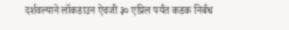दर्शवल्याने लॉकडाउन ऐवजी ३० एप्रिल पर्यंत कडक निर्बंध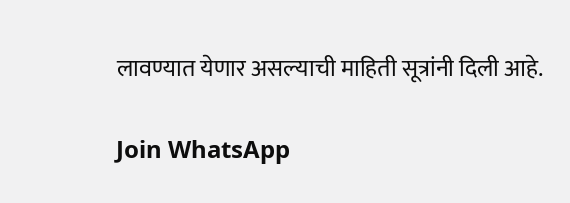लावण्यात येणार असल्याची माहिती सूत्रांनी दिली आहे.

Join WhatsApp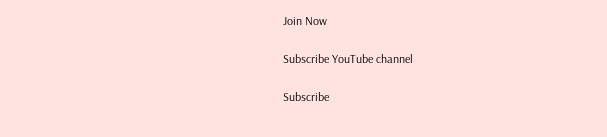Join Now

Subscribe YouTube channel

Subscribe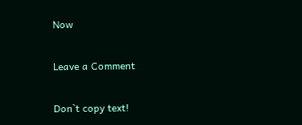Now

Leave a Comment

Don`t copy text!